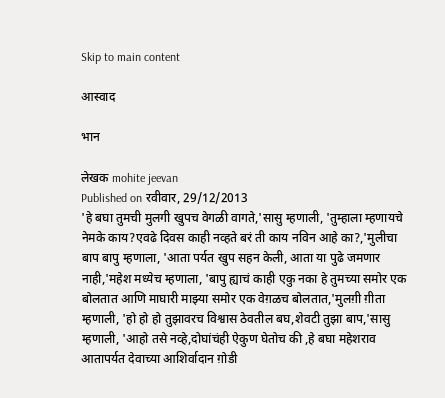Skip to main content

आस्वाद

भान

लेखक mohite jeevan
Published on रवीवार, 29/12/2013
'हे बघा तुमची मुलगी खुपच वेगळी वागते,'सासु म्हणाली, 'तुम्हाला म्हणायचे नेमके काय?एवढे दिवस काही नव्हते बरं ती काय नविन आहे का?,'मुलीचा बाप बापु म्हणाला, 'आता पर्यत खुप सहन केली, आता या पुढे जमणार नाही,'महेश मध्येच म्हणाला, 'बापु ह्याचं काही एकु नका हे तुमच्या समोर एक बोलतात आणि माघारी माझ्या समोर एक वेग़ळच बोलतात,'मुलग़ी ग़ीता म्हणाली, 'हो हो हो तुझावरच विश्वास ठेवतील बघ,शेवटी तुझा बाप,'सासु म्हणाली, 'आहो तसे नव्हे,दोघांचंही ऐकुण घेतोच की ,हे बघा महेशराव आतापर्यत देवाच्या आशिर्वादान ग़ोडी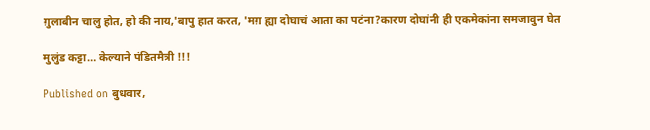ग़ुलाबीन चालु होत, हो की नाय,'बापु हात करत, 'मग़ ह्या दोघाचं आता का पटंना?कारण दोघांनी ही एकमेकांना समजावुन घेत

मुलुंड कट्टा… केल्याने पंडितमैत्री !!!

Published on बुधवार,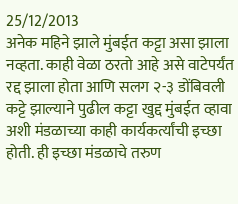25/12/2013
अनेक महिने झाले मुंबईत कट्टा असा झाला नव्हता. काही वेळा ठरतो आहे असे वाटेपर्यंत रद्द झाला होता आणि सलग २-३ डोंबिवली कट्टे झाल्याने पुढील कट्टा खुद्द मुंबईत व्हावा अशी मंडळाच्या काही कार्यकर्त्यांची इच्छा होती. ही इच्छा मंडळाचे तरुण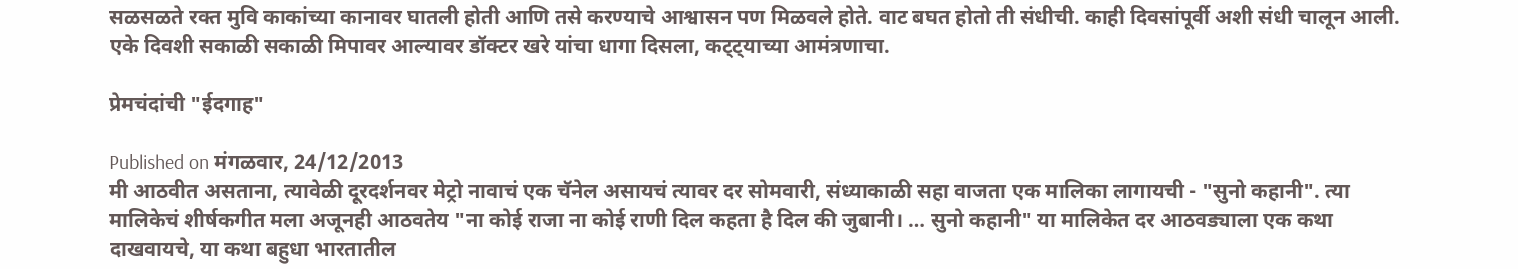सळसळते रक्त मुवि काकांच्या कानावर घातली होती आणि तसे करण्याचे आश्वासन पण मिळवले होते. वाट बघत होतो ती संधीची. काही दिवसांपूर्वी अशी संधी चालून आली. एके दिवशी सकाळी सकाळी मिपावर आल्यावर डॉक्टर खरे यांचा धागा दिसला, कट्ट्याच्या आमंत्रणाचा.

प्रेमचंदांची "ईदगाह"

Published on मंगळवार, 24/12/2013
मी आठवीत असताना, त्यावेळी दूरदर्शनवर मेट्रो नावाचं एक चॅनेल असायचं त्यावर दर सोमवारी, संध्याकाळी सहा वाजता एक मालिका लागायची - "सुनो कहानी". त्या मालिकेचं शीर्षकगीत मला अजूनही आठवतेय "ना कोई राजा ना कोई राणी दिल कहता है दिल की जुबानी। … सुनो कहानी" या मालिकेत दर आठवड्याला एक कथा दाखवायचे, या कथा बहुधा भारतातील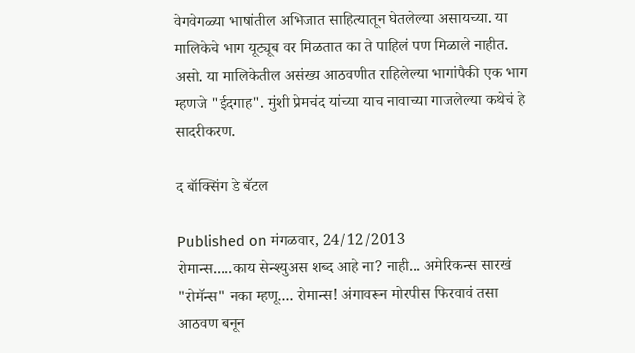वेगवेगळ्या भाषांतील अभिजात साहित्यातून घेतलेल्या असायच्या. या मालिकेचे भाग यूट्यूब वर मिळतात का ते पाहिलं पण मिळाले नाहीत. असो. या मालिकेतील असंख्य आठवणीत राहिलेल्या भागांपैकी एक भाग म्हणजे "ईदगाह". मुंशी प्रेमचंद यांच्या याच नावाच्या गाजलेल्या कथेचं हे सादरीकरण.

द बॉक्सिंग डे बॅटल

Published on मंगळवार, 24/12/2013
रोमान्स.....काय सेन्श्युअस शब्द आहे ना? नाही... अमेरिकन्स सारखं "रोमॅन्स" नका म्हणू.... रोमान्स! अंगावरून मोरपीस फिरवावं तसा आठवण बनून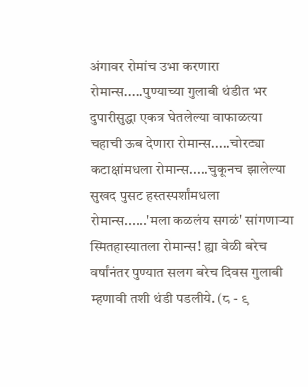अंगावर रोमांच उभा करणारा रोमान्स.....पुण्याच्या गुलाबी थंडीत भर दुपारीसुद्धा एकत्र घेतलेल्या वाफाळत्या चहाची ऊब देणारा रोमान्स.....चोरट्या कटाक्षांमधला रोमान्स.....चुकूनच झालेल्या सुखद पुसट हस्तस्पर्शांमधला रोमान्स......'मला कळलंय सगळं' सांगणार्‍या स्मितहास्यातला रोमान्स! ह्या वेळी बरेच वर्षांनंतर पुण्यात सलग बरेच दिवस गुलाबी म्हणावी तशी थंडी पडलीये. (८ - ९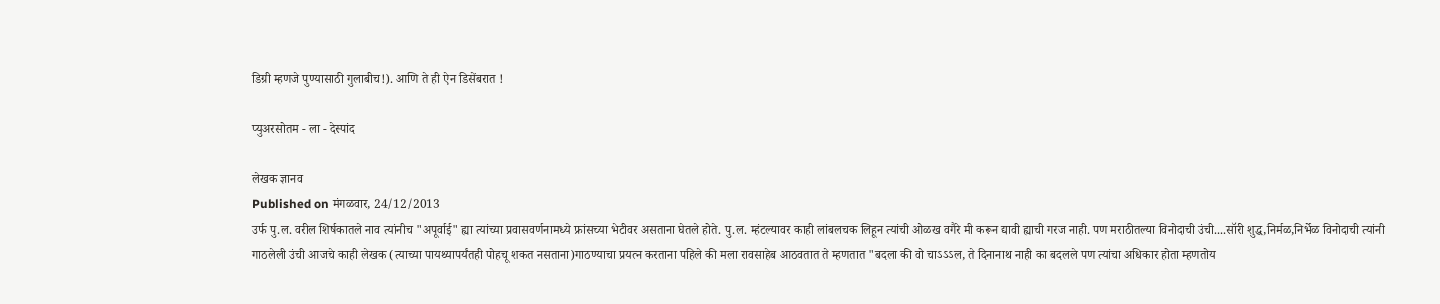डिग्री म्हणजे पुण्यासाठी गुलाबीच!). आणि ते ही ऐन डिसेंबरात !

प्युअरसोतम - ला - देस्पांद

लेखक ज्ञानव
Published on मंगळवार, 24/12/2013
उर्फ पु.ल. वरील शिर्षकातले नाव त्यांनीच "अपूर्वाई" ह्या त्यांच्या प्रवासवर्णनामध्ये फ्रांसच्या भेटीवर असताना घेतले होते. पु.ल. म्हंटल्यावर काही लांबलचक लिहून त्यांची ओळख वगैरे मी करून द्यावी ह्याची गरज नाही. पण मराठीतल्या विनोदाची उंची....सॉरी शुद्ध,निर्मळ,निर्भेळ विनोदाची त्यांनी गाठलेली उंची आजचे काही लेखक (त्याच्या पायथ्यापर्यंतही पोहचू शकत नसताना)गाठण्याचा प्रयत्न करताना पहिले की मला रावसाहेब आठवतात ते म्हणतात "बदला की वो चाऽऽऽल, ते दिनानाथ नाही का बदलले पण त्यांचा अधिकार होता म्हणतोय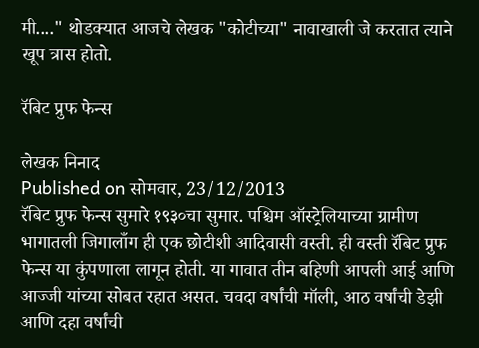मी...." थोडक्यात आजचे लेखक "कोटीच्या" नावाखाली जे करतात त्याने खूप त्रास होतो.

रॅबिट प्रुफ फेन्स

लेखक निनाद
Published on सोमवार, 23/12/2013
रॅबिट प्रुफ फेन्स सुमारे १९३०चा सुमार. पश्चिम ऑस्ट्रेलियाच्या ग्रामीण भागातली जिगालाँग ही एक छोटीशी आदिवासी वस्ती. ही वस्ती रॅबिट प्रुफ फेन्स या कुंपणाला लागून होती. या गावात तीन बहिणी आपली आई आणि आज्जी यांच्या सोबत रहात असत. चवदा वर्षांची मॉली, आठ वर्षांची डेझी आणि दहा वर्षांची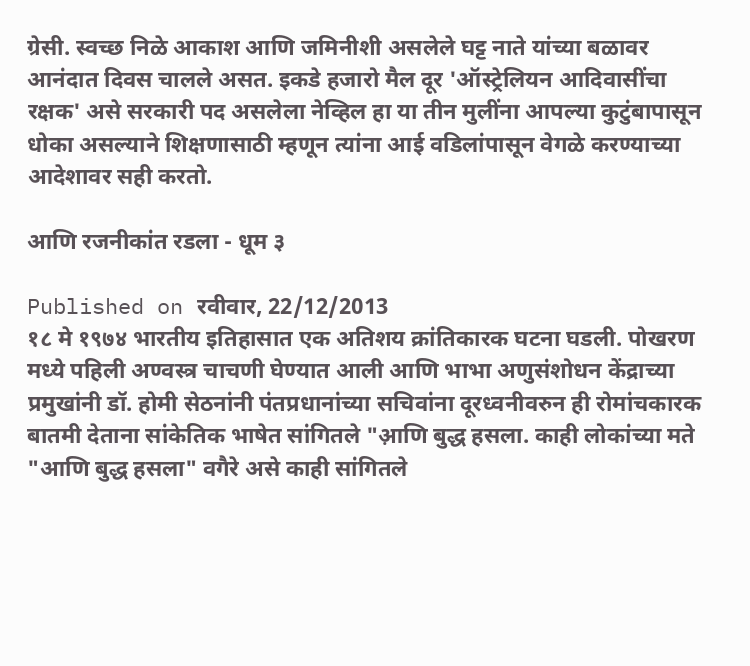ग्रेसी. स्वच्छ निळे आकाश आणि जमिनीशी असलेले घट्ट नाते यांच्या बळावर आनंदात दिवस चालले असत. इकडे हजारो मैल दूर 'ऑस्ट्रेलियन आदिवासींचा रक्षक' असे सरकारी पद असलेला नेव्हिल हा या तीन मुलींना आपल्या कुटुंबापासून धोका असल्याने शिक्षणासाठी म्हणून त्यांना आई वडिलांपासून वेगळे करण्याच्या आदेशावर सही करतो.

आणि रजनीकांत रडला - धूम ३

Published on रवीवार, 22/12/2013
१८ मे १९७४ भारतीय इतिहासात एक अतिशय क्रांतिकारक घटना घडली. पोखरण मध्ये पहिली अण्वस्त्र चाचणी घेण्यात आली आणि भाभा अणुसंशोधन केंद्राच्या प्रमुखांनी डॉ. होमी सेठनांनी पंतप्रधानांच्या सचिवांना दूरध्वनीवरुन ही रोमांचकारक बातमी देताना सांकेतिक भाषेत सांगितले "आ़णि बुद्ध हसला. काही लोकांच्या मते "आणि बुद्ध हसला" वगैरे असे काही सांगितले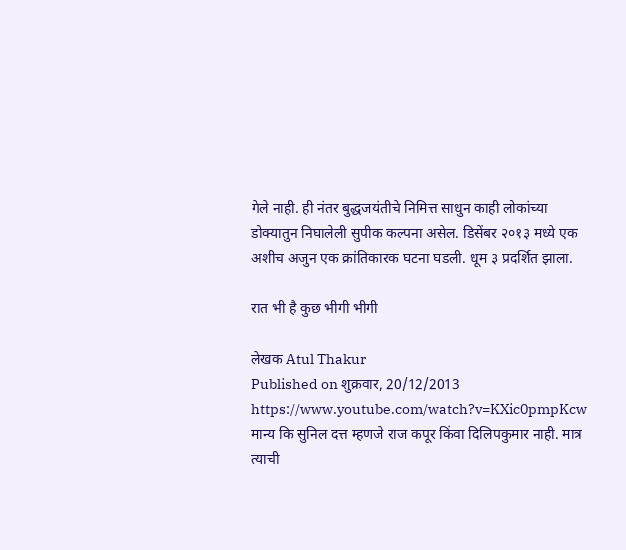गेले नाही. ही नंतर बुद्धजयंतीचे निमित्त साधुन काही लोकांच्या डोक्यातुन निघालेली सुपीक कल्पना असेल. डिसेंबर २०१३ मध्ये एक अशीच अजुन एक क्रांतिकारक घटना घडली. धूम ३ प्रदर्शित झाला.

रात भी है कुछ भीगी भीगी

लेखक Atul Thakur
Published on शुक्रवार, 20/12/2013
https://www.youtube.com/watch?v=KXic0pmpKcw मान्य कि सुनिल दत्त म्हणजे राज कपूर किंवा दिलिपकुमार नाही. मात्र त्याची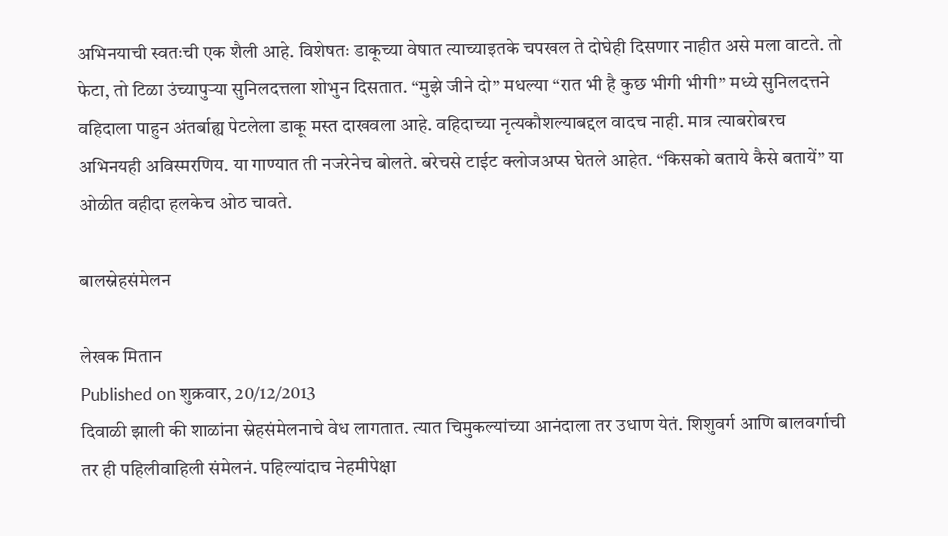अभिनयाची स्वतःची एक शैली आहे. विशेषतः डाकूच्या वेषात त्याच्याइतके चपखल ते दोघेही दिसणार नाहीत असे मला वाटते. तो फेटा, तो टिळा उंच्यापुर्‍या सुनिलदत्तला शोभुन दिसतात. “मुझे जीने दो” मधल्या “रात भी है कुछ भीगी भीगी” मध्ये सुनिलदत्तने वहिदाला पाहुन अंतर्बाह्य पेटलेला डाकू मस्त दाखवला आहे. वहिदाच्या नृत्यकौशल्याबद्दल वादच नाही. मात्र त्याबरोबरच अभिनयही अविस्मरणिय. या गाण्यात ती नजरेनेच बोलते. बरेचसे टाईट क्लोजअप्स घेतले आहेत. “किसको बताये कैसे बतायें” या ओळीत वहीदा हलकेच ओठ चावते.

बालस्नेहसंमेलन

लेखक मितान
Published on शुक्रवार, 20/12/2013
दिवाळी झाली की शाळांना स्नेहसंमेलनाचे वेध लागतात. त्यात चिमुकल्यांच्या आनंदाला तर उधाण येतं. शिशुवर्ग आणि बालवर्गाची तर ही पहिलीवाहिली संमेलनं. पहिल्यांदाच नेहमीपेक्षा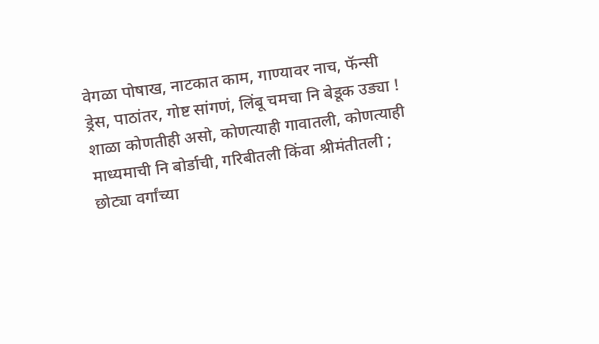वेगळा पोषाख, नाटकात काम, गाण्यावर नाच, फॅन्सी ड्रेस, पाठांतर, गोष्ट सांगणं, लिंबू चमचा नि बेडूक उड्या ! शाळा कोणतीही असो, कोणत्याही गावातली, कोणत्याही माध्यमाची नि बोर्डाची, गरिबीतली किंवा श्रीमंतीतली ; छोट्या वर्गांच्या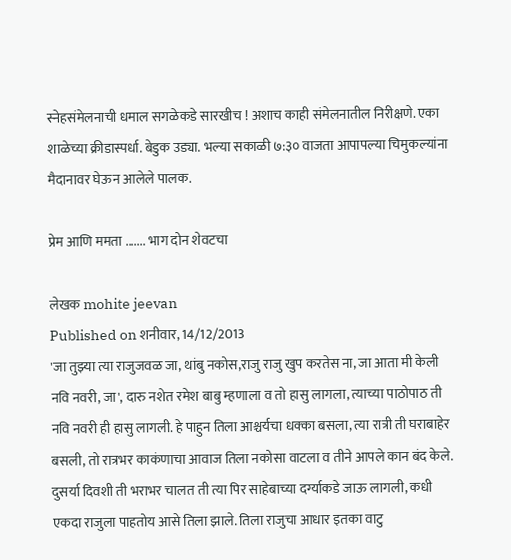स्नेहसंमेलनाची धमाल सगळेकडे सारखीच ! अशाच काही संमेलनातील निरीक्षणे. एका शाळेच्या क्रीडास्पर्धा. बेडुक उड्या. भल्या सकाळी ७:३० वाजता आपापल्या चिमुकल्यांना मैदानावर घेऊन आलेले पालक.

प्रेम आणि ममता ....... भाग दोन शेवटचा

लेखक mohite jeevan
Published on शनीवार, 14/12/2013
'जा तुझ्या त्या राजुजवळ जा, थांबु नकोस,राजु राजु खुप करतेस ना, जा आता मी केली नवि नवरी, जा', दारु नशेत रमेश बाबु म्हणाला व तो हासु लागला, त्याच्या पाठोपाठ ती नवि नवरी ही हासु लागली. हे पाहुन तिला आश्चर्यचा धक्का बसला, त्या रात्री ती घराबाहेर बसली, तो रात्रभर काकंणाचा आवाज तिला नकोसा वाटला व तीने आपले कान बंद केले. दुसर्या दिवशी ती भराभर चालत ती त्या पिर साहेबाच्या दर्ग्याकडे जाऊ लागली, कधी एकदा राजुला पाहतोय आसे तिला झाले. तिला राजुचा आधार इतका वाटु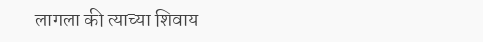लागला की त्याच्या शिवाय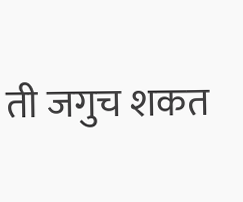ती जगुच शकत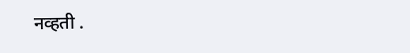नव्हती .